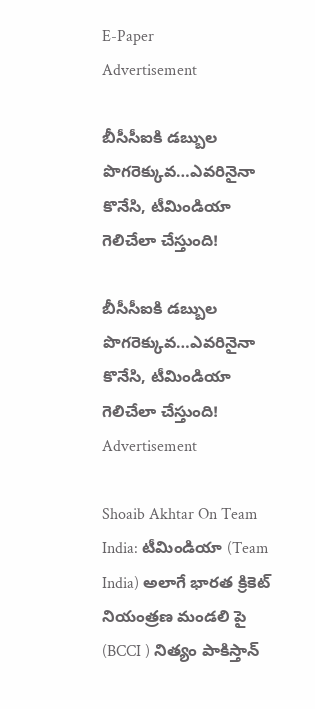E-Paper
Advertisement

బీసీసీఐకి డ‌బ్బుల పొగ‌రెక్కువ‌…ఎవ‌రినైనా కొనేసి, టీమిండియా గెలిచేలా చేస్తుంది!

బీసీసీఐకి డ‌బ్బుల పొగ‌రెక్కువ‌…ఎవ‌రినైనా కొనేసి, టీమిండియా గెలిచేలా చేస్తుంది!
Advertisement

Shoaib Akhtar On Team India: టీమిండియా (Team India) అలాగే భారత క్రికెట్ నియంత్రణ మండలి పై (BCCI ) నిత్యం పాకిస్తాన్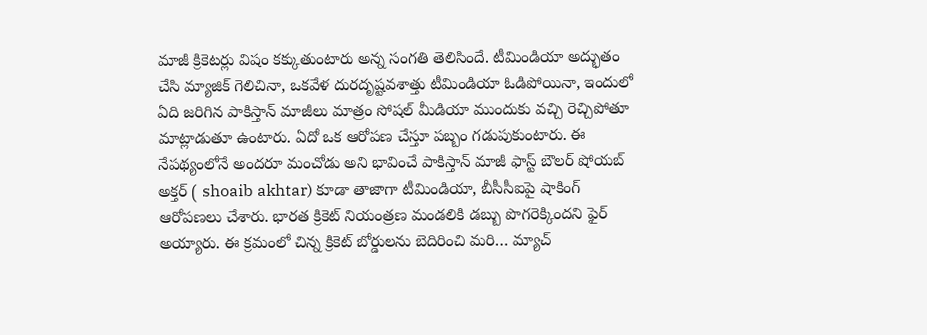మాజీ క్రికెటర్లు విషం కక్కుతుంటారు అన్న సంగతి తెలిసిందే. టీమిండియా అద్భుతం చేసి మ్యాజిక్ గెలిచినా, ఒకవేళ దురదృష్టవశాత్తు టీమిండియా ఓడిపోయినా, ఇందులో ఏది జరిగిన పాకిస్తాన్ మాజీలు మాత్రం సోషల్ మీడియా ముందుకు వచ్చి రెచ్చిపోతూ మాట్లాడుతూ ఉంటారు. ఏదో ఒక ఆరోపణ చేస్తూ పబ్బం గడుపుకుంటారు. ఈ నేపథ్యంలోనే అందరూ మంచోడు అని భావించే పాకిస్తాన్ మాజీ ఫాస్ట్ బౌలర్ షోయబ్ అక్తర్ ( shoaib akhtar) కూడా తాజాగా టీమిండియా, బీసీసీఐపై షాకింగ్ ఆరోపణలు చేశారు. భారత క్రికెట్ నియంత్రణ మండలికి డబ్బు పొగరెక్కిందని ఫైర్ అయ్యారు. ఈ క్రమంలో చిన్న క్రికెట్ బోర్డులను బెదిరించి మరి… మ్యాచ్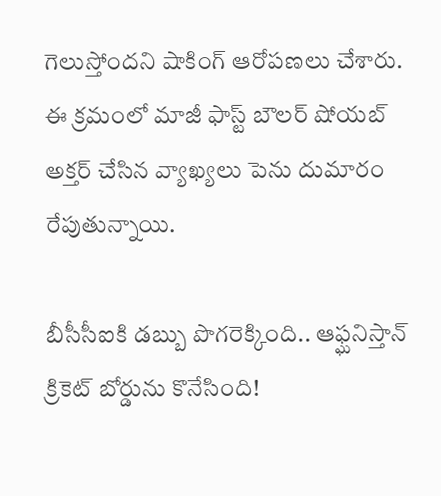గెలుస్తోందని షాకింగ్ ఆరోపణలు చేశారు. ఈ క్రమంలో మాజీ ఫాస్ట్ బౌలర్ షోయబ్ అక్తర్ చేసిన వ్యాఖ్యలు పెను దుమారం రేపుతున్నాయి.

బీసీసీఐకి డబ్బు పొగరెక్కింది.. ఆఫ్ఘనిస్తాన్ క్రికెట్ బోర్డును కొనేసింది!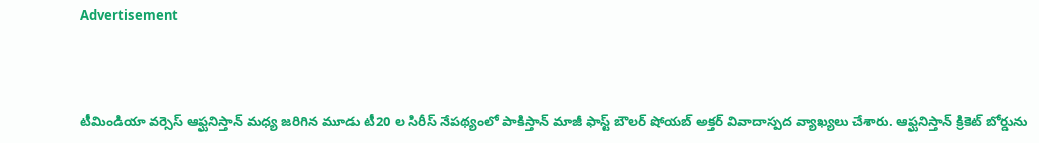Advertisement



టీమిండియా వర్సెస్ ఆఫ్ఘనిస్తాన్ మధ్య జరిగిన మూడు టీ20 ల సిరీస్ నేపథ్యంలో పాకిస్తాన్ మాజీ ఫాస్ట్ బౌలర్ షోయబ్ అక్తర్ వివాదాస్పద వ్యాఖ్యలు చేశారు. ఆఫ్ఘనిస్తాన్ క్రికెట్ బోర్డును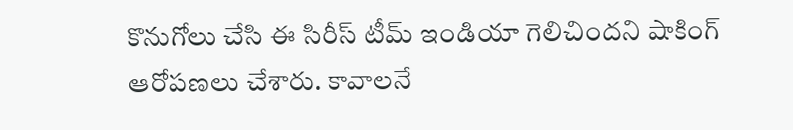కొనుగోలు చేసి ఈ సిరీస్ టీమ్ ఇండియా గెలిచిందని షాకింగ్ ఆరోపణలు చేశారు. కావాలనే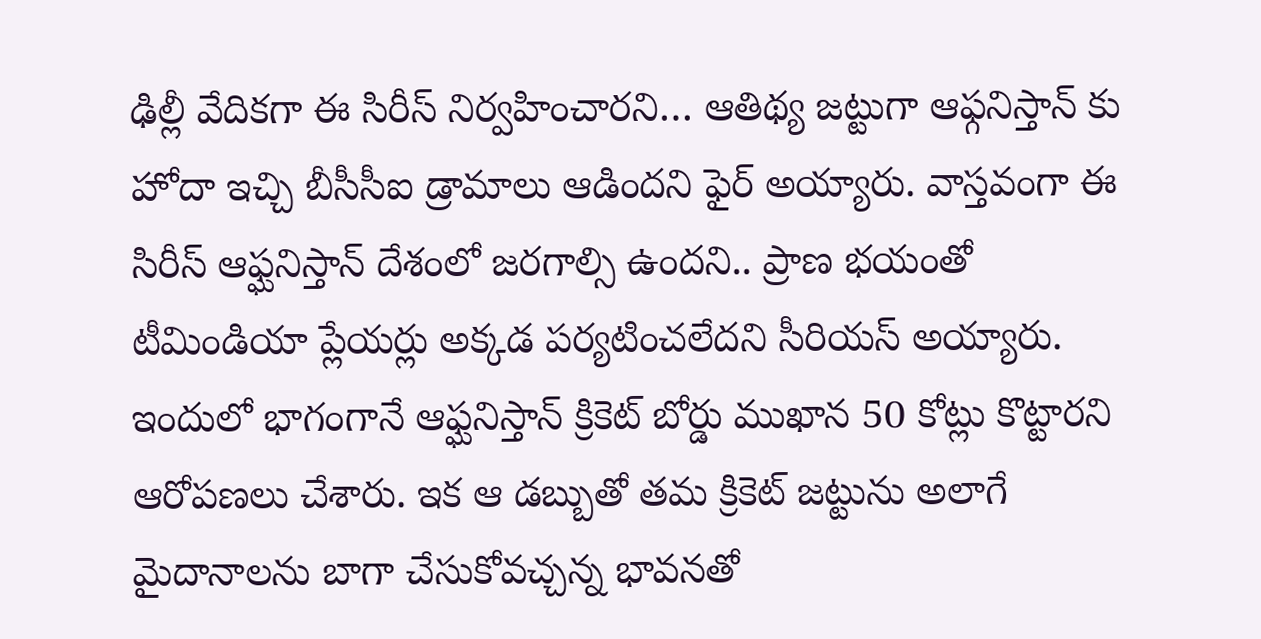ఢిల్లీ వేదికగా ఈ సిరీస్ నిర్వహించారని… ఆతిథ్య జట్టుగా ఆఫ్గనిస్తాన్ కు హోదా ఇచ్చి బీసీసీఐ డ్రామాలు ఆడిందని ఫైర్ అయ్యారు. వాస్తవంగా ఈ సిరీస్ ఆఫ్ఘనిస్తాన్ దేశంలో జరగాల్సి ఉందని.. ప్రాణ భయంతో టీమిండియా ప్లేయర్లు అక్కడ పర్యటించలేదని సీరియస్ అయ్యారు. ఇందులో భాగంగానే ఆఫ్ఘనిస్తాన్ క్రికెట్ బోర్డు ముఖాన 50 కోట్లు కొట్టారని ఆరోపణలు చేశారు. ఇక ఆ డబ్బుతో తమ క్రికెట్ జట్టును అలాగే మైదానాలను బాగా చేసుకోవచ్చన్న భావనతో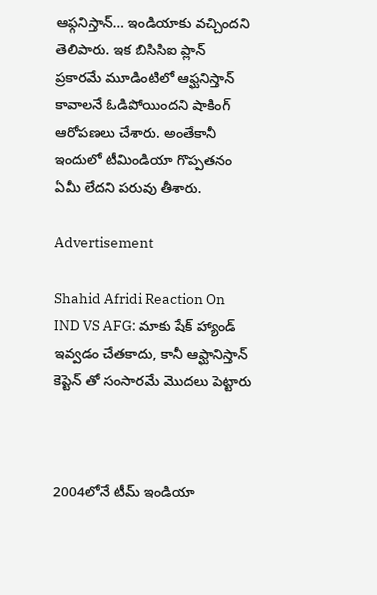ఆఫ్గనిస్తాన్… ఇండియాకు వచ్చిందని తెలిపారు. ఇక బిసిసిఐ ప్లాన్ ప్రకారమే మూడింటిలో ఆఫ్ఘనిస్తాన్ కావాలనే ఓడిపోయిందని షాకింగ్ ఆరోపణలు చేశారు. అంతేకానీ ఇందులో టీమిండియా గొప్పతనం ఏమీ లేదని పరువు తీశారు.

Advertisement

Shahid Afridi Reaction On IND VS AFG: మాకు షేక్ హ్యాండ్ ఇవ్వ‌డం చేత‌కాదు, కానీ ఆఫ్ఘానిస్తాన్ కెప్టెన్ తో సంసార‌మే మొద‌లు పెట్టారు



2004లోనే టీమ్ ఇండియా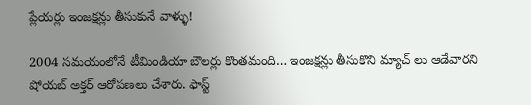ప్లేయర్లు ఇంజక్షన్లు తీసుకునే వాళ్ళు!

2004 సమయంలోనే టీమిండియా బౌలర్లు కొంతమంది… ఇంజక్షన్లు తీసుకొని మ్యాచ్ లు ఆడేవారని షోయబ్ అక్తర్ ఆరోపణలు చేశారు. ఫాస్ట్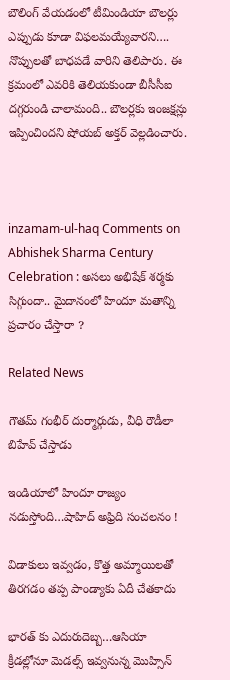బౌలింగ్ వేయడంలో టీమిండియా బౌలర్లు ఎప్పుడు కూడా విఫలమయ్యేవారని…. నొప్పులతో బాధపడే వారిని తెలిపారు. ఈ క్రమంలో ఎవరికి తెలియకుండా బీసీసీఐ దగ్గరుండి చాలామంది.. బౌలర్లకు ఇంజక్షన్లు ఇప్పించిందని షోయబ్ అక్తర్ వెల్లడించారు.



inzamam-ul-haq Comments on Abhishek Sharma Century Celebration : అస‌లు అభిషేక్ శ‌ర్మకు సిగ్గుందా.. మైదానంలో హిందూ మ‌తాన్ని ప్ర‌చారం చేస్తారా ?

Related News

గౌతమ్ గంభీర్ దుర్మార్గుడు, వీధి రౌడీలా బిహేవ్ చేస్తాడు

ఇండియాలో హిందూ రాజ్యం న‌డుస్తోంది…షాహిద్ అఫ్రిది సంచ‌ల‌నం !

విడాకులు ఇవ్వ‌డం, కొత్త అమ్మాయిల‌తో తిర‌గ‌డం త‌ప్ప పాండ్యాకు ఏదీ చేత‌కాదు

భార‌త్ కు ఎదురుదెబ్బ‌…ఆసియా క్రీడల్లోనూ మెడ‌ల్స్ ఇవ్వ‌నున్న మొహ్సిన్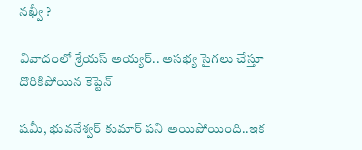నఖ్వీ ?

వివాదంలో శ్రేయస్ అయ్యర్.. అసభ్య సైగలు చేస్తూ దొరికిపోయిన కెప్టెన్

ష‌మీ, భువ‌నేశ్వ‌ర్ కుమార్ ప‌ని అయిపోయింది..ఇక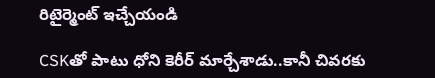రిటైర్మెంట్ ఇచ్చేయండి

CSKతో పాటు ధోని కెరీర్ మార్చేశాడు..కానీ చివరకు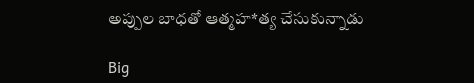అప్పుల బాధతో ఆత్మహ*త్య చేసుకున్నాడు

Big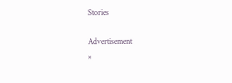Stories

Advertisement
×